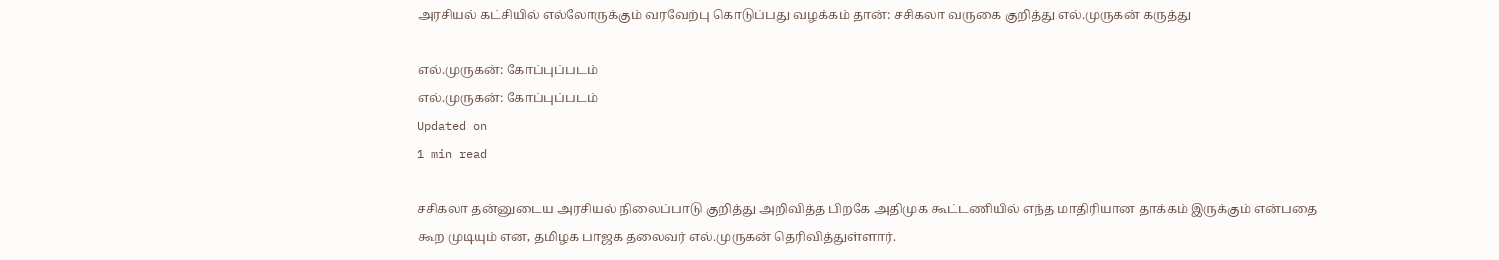அரசியல் கட்சியில் எல்லோருக்கும் வரவேற்பு கொடுப்பது வழக்கம் தான்: சசிகலா வருகை குறித்து எல்.முருகன் கருத்து

எல்.முருகன்: கோப்புப்படம்
எல்.முருகன்: கோப்புப்படம்
Updated on
1 min read

சசிகலா தன்னுடைய அரசியல் நிலைப்பாடு குறித்து அறிவித்த பிறகே அதிமுக கூட்டணியில் எந்த மாதிரியான தாக்கம் இருக்கும் என்பதை கூற முடியும் என, தமிழக பாஜக தலைவர் எல்.முருகன் தெரிவித்துள்ளார்.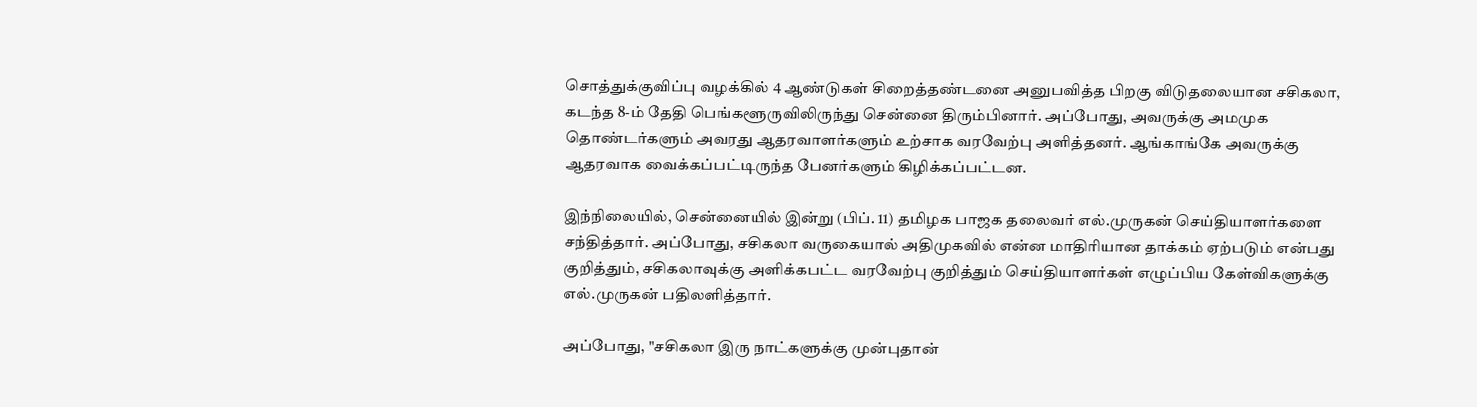சொத்துக்குவிப்பு வழக்கில் 4 ஆண்டுகள் சிறைத்தண்டனை அனுபவித்த பிறகு விடுதலையான சசிகலா, கடந்த 8-ம் தேதி பெங்களூருவிலிருந்து சென்னை திரும்பினார். அப்போது, அவருக்கு அமமுக தொண்டர்களும் அவரது ஆதரவாளர்களும் உற்சாக வரவேற்பு அளித்தனர். ஆங்காங்கே அவருக்கு ஆதரவாக வைக்கப்பட்டிருந்த பேனர்களும் கிழிக்கப்பட்டன.

இந்நிலையில், சென்னையில் இன்று (பிப். 11) தமிழக பாஜக தலைவர் எல்.முருகன் செய்தியாளர்களை சந்தித்தார். அப்போது, சசிகலா வருகையால் அதிமுகவில் என்ன மாதிரியான தாக்கம் ஏற்படும் என்பது குறித்தும், சசிகலாவுக்கு அளிக்கபட்ட வரவேற்பு குறித்தும் செய்தியாளர்கள் எழுப்பிய கேள்விகளுக்கு எல்.முருகன் பதிலளித்தார்.

அப்போது, "சசிகலா இரு நாட்களுக்கு முன்புதான்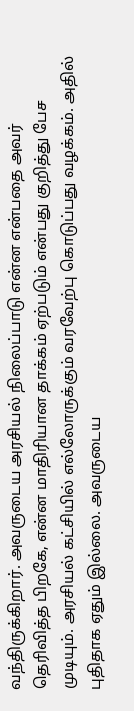வந்திருக்கிறார். அவருடைய அரசியல் நிலைப்பாடு என்ன என்பதை அவர் தெரிவித்த பிறகே, என்ன மாதிரியான தாக்கம் ஏற்படும் என்பது குறித்து பேச முடியும். அரசியல் கட்சியில் எல்லோருக்கும் வரவேற்பு கொடுப்பது வழக்கம். அதில் புதிதாக ஏதும் இல்லை. அவருடைய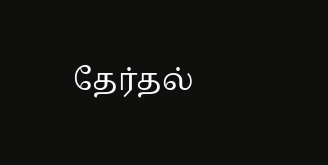தேர்தல்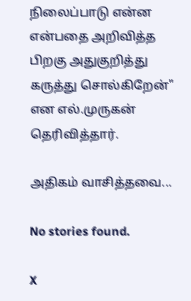நிலைப்பாடு என்ன என்பதை அறிவித்த பிறகு அதுகுறித்து கருத்து சொல்கிறேன்" என எல்.முருகன் தெரிவித்தார்.

அதிகம் வாசித்தவை...

No stories found.

X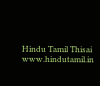Hindu Tamil Thisai
www.hindutamil.in